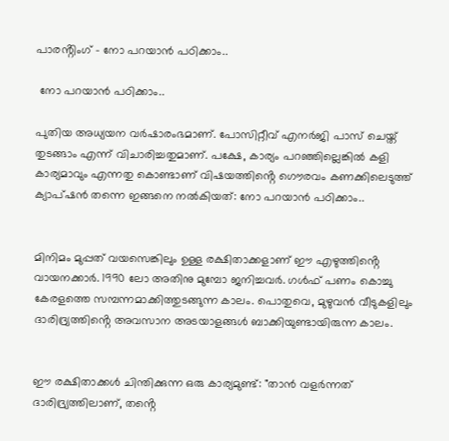പാരൻ്റിംഗ് - നോ പറയാൻ പഠിക്കാം..

 നോ പറയാൻ പഠിക്കാം..

പുതിയ അധ്യയന വർഷാരംഭമാണ്. പോസിറ്റീവ് എനർജി പാസ് ചെയ്ത് തുടങ്ങാം എന്ന് വിചാരിച്ചതുമാണ്. പക്ഷേ, കാര്യം പറഞ്ഞില്ലെങ്കിൽ കളി കാര്യമാവും എന്നതു കൊണ്ടാണ് വിഷയത്തിൻ്റെ ഗൌരവം കണക്കിലെടുത്ത് ക്യാപ്ഷൻ തന്നെ ഇങ്ങനെ നൽകിയത്: നോ പറയാൻ പഠിക്കാം..


മിനിമം മുപ്പത് വയസെങ്കിലും ഉള്ള രക്ഷിതാക്കളാണ് ഈ എഴുത്തിൻ്റെ വായനക്കാർ. 1990 ലോ അതിനു മുമ്പോ ജനിച്ചവർ. ഗൾഫ് പണം കൊച്ചു കേരളത്തെ സമ്പന്നമാക്കിത്തുടങ്ങുന്ന കാലം. പൊതുവെ, മുഴുവൻ വീടുകളിലും ദാരിദ്ര്യത്തിൻ്റെ അവസാന അടയാളങ്ങൾ ബാക്കിയുണ്ടായിരുന്ന കാലം.


ഈ രക്ഷിതാക്കൾ ചിന്തിക്കുന്ന ഒരു കാര്യമുണ്ട്: "താൻ വളർന്നത് ദാരിദ്ര്യത്തിലാണ്, തൻ്റെ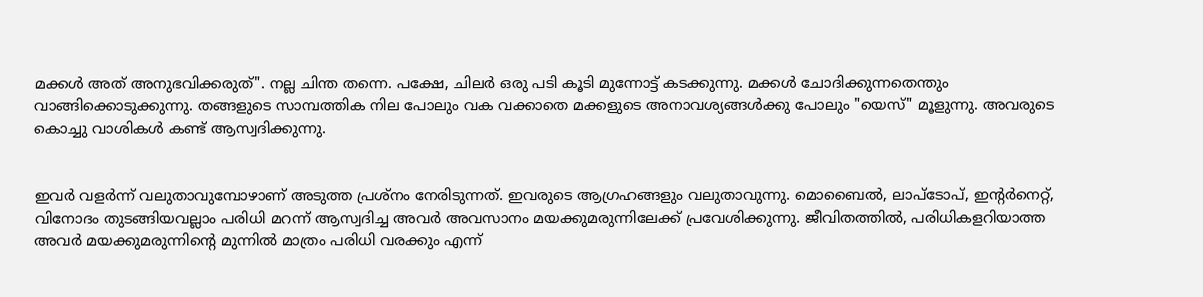മക്കൾ അത് അനുഭവിക്കരുത്". നല്ല ചിന്ത തന്നെ. പക്ഷേ, ചിലർ ഒരു പടി കൂടി മുന്നോട്ട് കടക്കുന്നു. മക്കൾ ചോദിക്കുന്നതെന്തും വാങ്ങിക്കൊടുക്കുന്നു. തങ്ങളുടെ സാമ്പത്തിക നില പോലും വക വക്കാതെ മക്കളുടെ അനാവശ്യങ്ങൾക്കു പോലും "യെസ്" മൂളുന്നു. അവരുടെ കൊച്ചു വാശികൾ കണ്ട് ആസ്വദിക്കുന്നു.


ഇവർ വളർന്ന് വലുതാവുമ്പോഴാണ് അടുത്ത പ്രശ്നം നേരിടുന്നത്. ഇവരുടെ ആഗ്രഹങ്ങളും വലുതാവുന്നു. മൊബൈൽ, ലാപ്ടോപ്, ഇൻ്റർനെറ്റ്, വിനോദം തുടങ്ങിയവല്ലാം പരിധി മറന്ന് ആസ്വദിച്ച അവർ അവസാനം മയക്കുമരുന്നിലേക്ക് പ്രവേശിക്കുന്നു. ജീവിതത്തിൽ, പരിധികളറിയാത്ത അവർ മയക്കുമരുന്നിൻ്റെ മുന്നിൽ മാത്രം പരിധി വരക്കും എന്ന്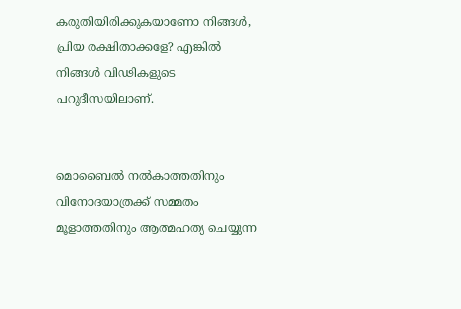കരുതിയിരിക്കുകയാണോ നിങ്ങൾ, പ്രിയ രക്ഷിതാക്കളേ? എങ്കിൽ നിങ്ങൾ വിഢികളുടെ പറുദീസയിലാണ്.


മൊബൈൽ നൽകാത്തതിനും വിനോദയാത്രക്ക് സമ്മതം മൂളാത്തതിനും ആത്മഹത്യ ചെയ്യുന്ന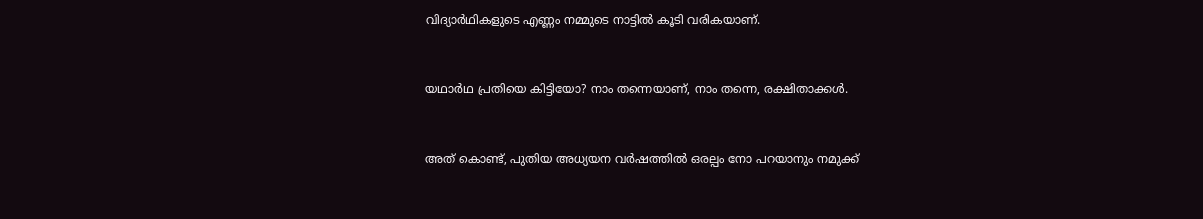വിദ്യാർഥികളുടെ എണ്ണം നമ്മുടെ നാട്ടിൽ കൂടി വരികയാണ്.


യഥാർഥ പ്രതിയെ കിട്ടിയോ? നാം തന്നെയാണ്, നാം തന്നെ, രക്ഷിതാക്കൾ.


അത് കൊണ്ട്, പുതിയ അധ്യയന വർഷത്തിൽ ഒരല്പം നോ പറയാനും നമുക്ക്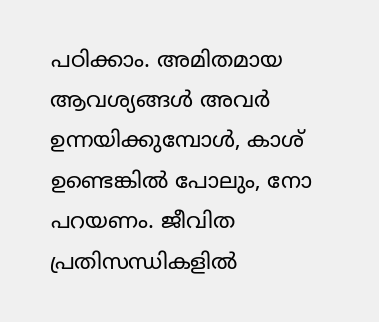പഠിക്കാം. അമിതമായ ആവശ്യങ്ങൾ അവർ ഉന്നയിക്കുമ്പോൾ, കാശ് ഉണ്ടെങ്കിൽ പോലും, നോ പറയണം. ജീവിത പ്രതിസന്ധികളിൽ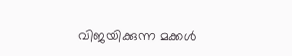വിജയിക്കുന്ന മക്കൾ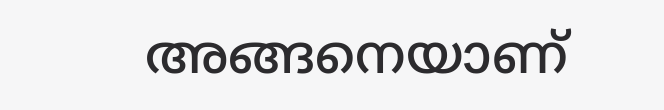അങ്ങനെയാണ്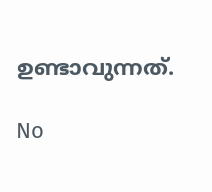ഉണ്ടാവുന്നത്.

No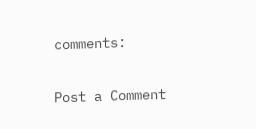comments:

Post a Comment